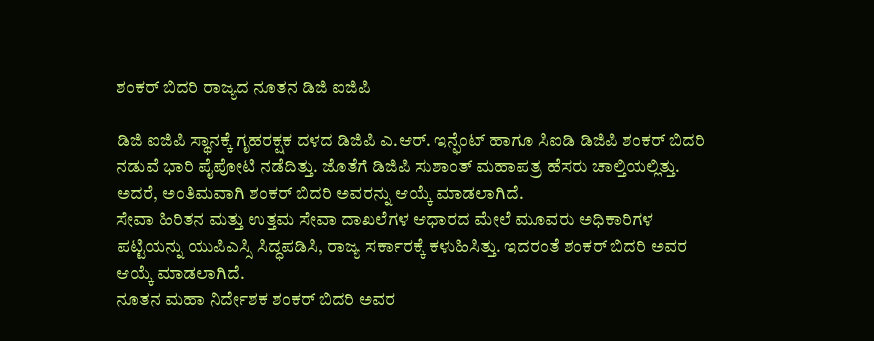ಶಂಕರ್ ಬಿದರಿ ರಾಜ್ಯದ ನೂತನ ಡಿಜಿ ಐಜಿಪಿ

ಡಿಜಿ ಐಜಿಪಿ ಸ್ಥಾನಕ್ಕೆ ಗೃಹರಕ್ಷಕ ದಳದ ಡಿಜಿಪಿ ಎ.ಆರ್. ಇನ್ಫೆಂಟ್ ಹಾಗೂ ಸಿಐಡಿ ಡಿಜಿಪಿ ಶಂಕರ್ ಬಿದರಿ ನಡುವೆ ಭಾರಿ ಪೈಪೋಟಿ ನಡೆದಿತ್ತು. ಜೊತೆಗೆ ಡಿಜಿಪಿ ಸುಶಾಂತ್ ಮಹಾಪತ್ರ ಹೆಸರು ಚಾಲ್ತಿಯಲ್ಲಿತ್ತು. ಅದರೆ, ಅಂತಿಮವಾಗಿ ಶಂಕರ್ ಬಿದರಿ ಅವರನ್ನು ಆಯ್ಕೆ ಮಾಡಲಾಗಿದೆ.
ಸೇವಾ ಹಿರಿತನ ಮತ್ತು ಉತ್ತಮ ಸೇವಾ ದಾಖಲೆಗಳ ಆಧಾರದ ಮೇಲೆ ಮೂವರು ಅಧಿಕಾರಿಗಳ ಪಟ್ಟಿಯನ್ನು ಯುಪಿಎಸ್ಸಿ ಸಿದ್ಧಪಡಿಸಿ, ರಾಜ್ಯ ಸರ್ಕಾರಕ್ಕೆ ಕಳುಹಿಸಿತ್ತು. ಇದರಂತೆ ಶಂಕರ್ ಬಿದರಿ ಅವರ ಆಯ್ಕೆ ಮಾಡಲಾಗಿದೆ.
ನೂತನ ಮಹಾ ನಿರ್ದೇಶಕ ಶಂಕರ್ ಬಿದರಿ ಅವರ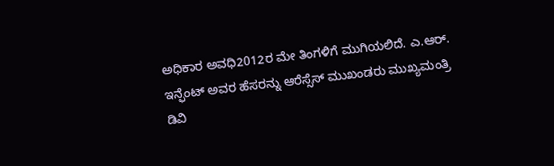ಅಧಿಕಾರ ಅವಧಿ2012ರ ಮೇ ತಿಂಗಳಿಗೆ ಮುಗಿಯಲಿದೆ. ಎ.ಆರ್. ಇನ್ಫೆಂಟ್ ಅವರ ಹೆಸರನ್ನು ಆರೆಸ್ಸೆಸ್ ಮುಖಂಡರು ಮುಖ್ಯಮಂತ್ರಿ ಡಿವಿ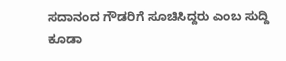ಸದಾನಂದ ಗೌಡರಿಗೆ ಸೂಚಿಸಿದ್ದರು ಎಂಬ ಸುದ್ದಿ ಕೂಡಾ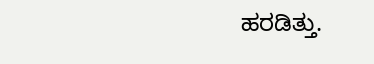ಹರಡಿತ್ತು.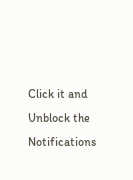Click it and Unblock the Notifications